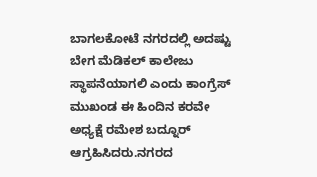ಬಾಗಲಕೋಟೆ ನಗರದಲ್ಲಿ ಅದಷ್ಟು ಬೇಗ ಮೆಡಿಕಲ್ ಕಾಲೇಜು ಸ್ಥಾಪನೆಯಾಗಲಿ ಎಂದು ಕಾಂಗ್ರೆಸ್ ಮುಖಂಡ ಈ ಹಿಂದಿನ ಕರವೇ ಅಧ್ಯಕ್ಷೆ ರಮೇಶ ಬದ್ನೂರ್ ಆಗ್ರಹಿಸಿದರು.ನಗರದ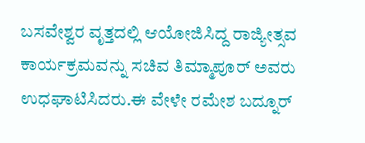ಬಸವೇಶ್ವರ ವೃತ್ತದಲ್ಲಿ ಆಯೋಜಿಸಿದ್ದ ರಾಜ್ಯೀತ್ಸವ ಕಾರ್ಯಕ್ರಮವನ್ನು ಸಚಿವ ತಿಮ್ಮಾಪೂರ್ ಅವರು ಉಧಘಾಟಿಸಿದರು.ಈ ವೇಳೇ ರಮೇಶ ಬದ್ನೂರ್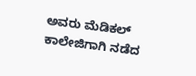ಅವರು ಮೆಡಿಕಲ್ ಕಾಲೇಜಿಗಾಗಿ ನಡೆದ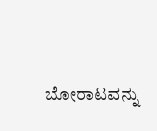ಬೋರಾಟವನ್ನು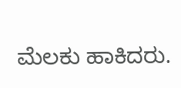ಮೆಲಕು ಹಾಕಿದರು.